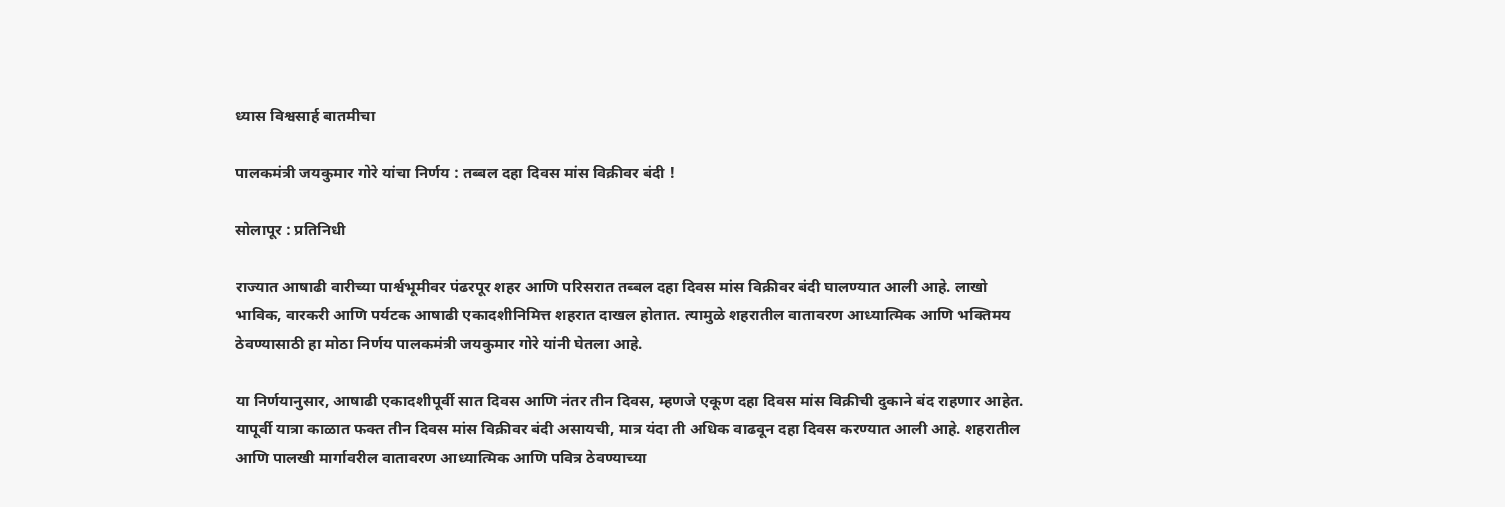ध्यास विश्वसार्ह बातमीचा

पालकमंत्री जयकुमार गोरे यांचा निर्णय : तब्बल दहा दिवस मांस विक्रीवर बंदी !

सोलापूर : प्रतिनिधी

राज्यात आषाढी वारीच्या पार्श्वभूमीवर पंढरपूर शहर आणि परिसरात तब्बल दहा दिवस मांस विक्रीवर बंदी घालण्यात आली आहे. लाखो भाविक, वारकरी आणि पर्यटक आषाढी एकादशीनिमित्त शहरात दाखल होतात. त्यामुळे शहरातील वातावरण आध्यात्मिक आणि भक्तिमय ठेवण्यासाठी हा मोठा निर्णय पालकमंत्री जयकुमार गोरे यांनी घेतला आहे.

या निर्णयानुसार, आषाढी एकादशीपूर्वी सात दिवस आणि नंतर तीन दिवस, म्हणजे एकूण दहा दिवस मांस विक्रीची दुकाने बंद राहणार आहेत. यापूर्वी यात्रा काळात फक्त तीन दिवस मांस विक्रीवर बंदी असायची, मात्र यंदा ती अधिक वाढवून दहा दिवस करण्यात आली आहे. शहरातील आणि पालखी मार्गावरील वातावरण आध्यात्मिक आणि पवित्र ठेवण्याच्या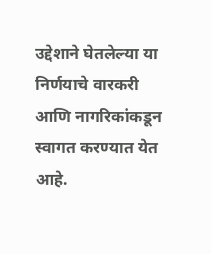उद्देशाने घेतलेल्या या निर्णयाचे वारकरी आणि नागरिकांकडून स्वागत करण्यात येत आहे.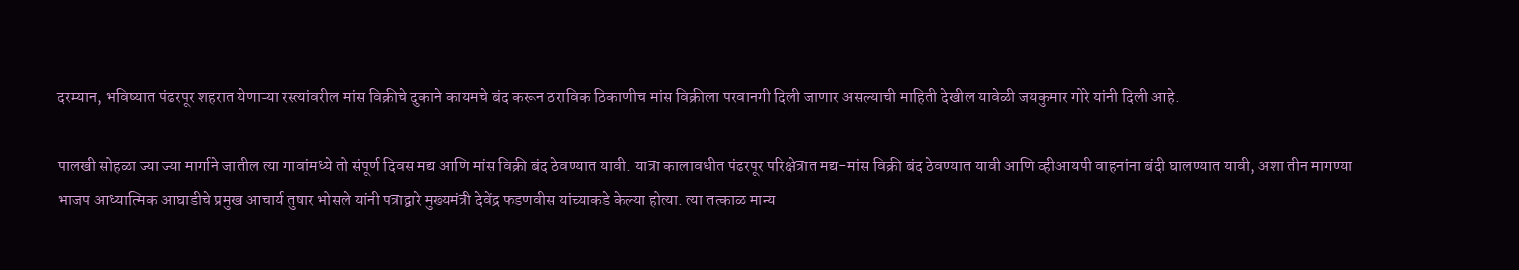दरम्यान, भविष्यात पंढरपूर शहरात येणाऱ्या रस्त्यांवरील मांस विक्रीचे दुकाने कायमचे बंद करून ठराविक ठिकाणीच मांस विक्रीला परवानगी दिली जाणार असल्याची माहिती देखील यावेळी जयकुमार गोरे यांनी दिली आहे.

पालखी सोहळा ज्या ज्या मार्गाने जातील त्या गावांमध्ये तो संपूर्ण दिवस मद्य आणि मांस विक्री बंद ठेवण्यात यावी. यात्रा कालावधीत पंढरपूर परिक्षेत्रात मद्य-मांस विक्री बंद ठेवण्यात यावी आणि व्हीआयपी वाहनांना बंदी घालण्यात यावी, अशा तीन मागण्या भाजप आध्यात्मिक आघाडीचे प्रमुख आचार्य तुषार भोसले यांनी पत्राद्वारे मुख्यमंत्री देवेंद्र फडणवीस यांच्याकडे केल्या होत्या. त्या तत्काळ मान्य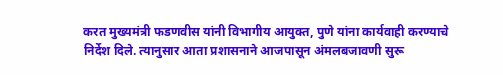करत मुख्यमंत्री फडणवीस यांनी विभागीय आयुक्त, पुणे यांना कार्यवाही करण्याचे निर्देश दिले. त्यानुसार आता प्रशासनाने आजपासून अंमलबजावणी सुरू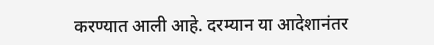करण्यात आली आहे. दरम्यान या आदेशानंतर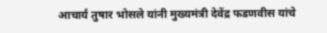आचार्य तुषार भोसले यांनी मुख्यमंत्री देवेंद्र फडणवीस यांचे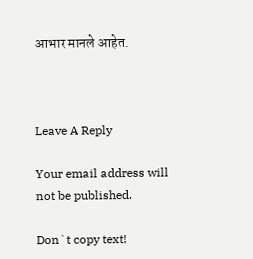आभार मानले आहेत.



Leave A Reply

Your email address will not be published.

Don`t copy text!